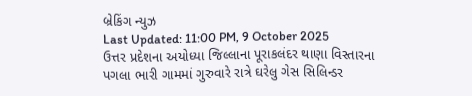બ્રેકિંગ ન્યુઝ
Last Updated: 11:00 PM, 9 October 2025
ઉત્તર પ્રદેશના અયોધ્યા જિલ્લાના પૂરાકલંદર થાણા વિસ્તારના પગલા ભારી ગામમાં ગુરુવારે રાત્રે ઘરેલુ ગેસ સિલિન્ડર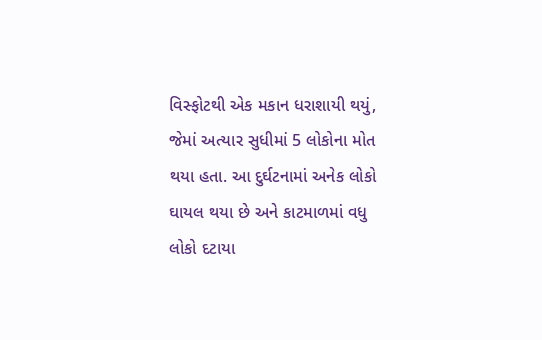વિસ્ફોટથી એક મકાન ધરાશાયી થયું, જેમાં અત્યાર સુધીમાં 5 લોકોના મોત થયા હતા. આ દુર્ઘટનામાં અનેક લોકો ઘાયલ થયા છે અને કાટમાળમાં વધુ લોકો દટાયા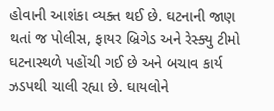હોવાની આશંકા વ્યક્ત થઈ છે. ઘટનાની જાણ થતાં જ પોલીસ, ફાયર બ્રિગેડ અને રેસ્ક્યુ ટીમો ઘટનાસ્થળે પહોંચી ગઈ છે અને બચાવ કાર્ય ઝડપથી ચાલી રહ્યા છે. ઘાયલોને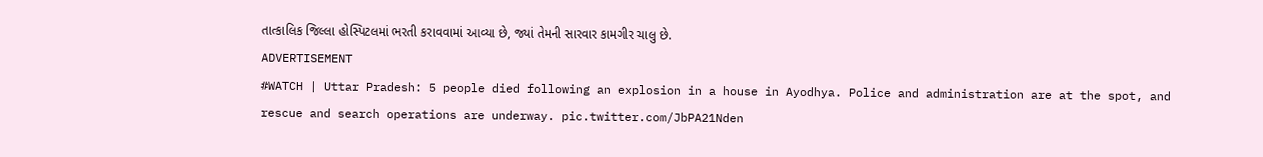તાત્કાલિક જિલ્લા હોસ્પિટલમાં ભરતી કરાવવામાં આવ્યા છે, જ્યાં તેમની સારવાર કામગીર ચાલુ છે.
ADVERTISEMENT
#WATCH | Uttar Pradesh: 5 people died following an explosion in a house in Ayodhya. Police and administration are at the spot, and rescue and search operations are underway. pic.twitter.com/JbPA21Nden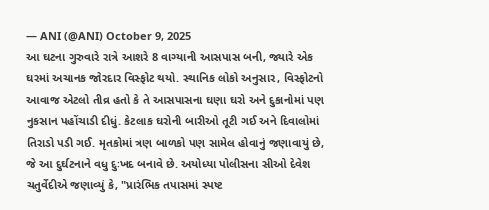— ANI (@ANI) October 9, 2025
આ ઘટના ગુરુવારે રાત્રે આશરે 8 વાગ્યાની આસપાસ બની, જ્યારે એક ઘરમાં અચાનક જોરદાર વિસ્ફોટ થયો. સ્થાનિક લોકો અનુસાર, વિસ્ફોટનો આવાજ એટલો તીવ્ર હતો કે તે આસપાસના ઘણા ઘરો અને દુકાનોમાં પણ નુકસાન પહોંચાડી દીધું. કેટલાક ઘરોની બારીઓ તૂટી ગઈ અને દિવાલોમાં તિરાડો પડી ગઈ. મૃતકોમાં ત્રણ બાળકો પણ સામેલ હોવાનું જણાવાયું છે, જે આ દુર્ઘટનાને વધુ દુઃખદ બનાવે છે. અયોધ્યા પોલીસના સીઓ દેવેશ ચતુર્વેદીએ જણાવ્યું કે, "પ્રારંભિક તપાસમાં સ્પષ્ટ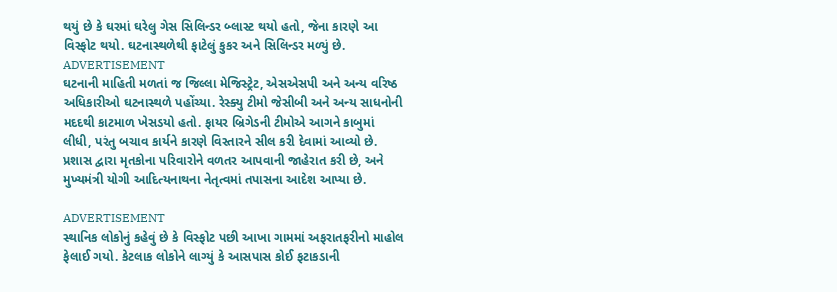થયું છે કે ઘરમાં ઘરેલુ ગેસ સિલિન્ડર બ્લાસ્ટ થયો હતો, જેના કારણે આ વિસ્ફોટ થયો. ઘટનાસ્થળેથી ફાટેલું કુકર અને સિલિન્ડર મળ્યું છે.
ADVERTISEMENT
ઘટનાની માહિતી મળતાં જ જિલ્લા મેજિસ્ટ્રેટ, એસએસપી અને અન્ય વરિષ્ઠ અધિકારીઓ ઘટનાસ્થળે પહોંચ્યા. રેસ્ક્યુ ટીમો જેસીબી અને અન્ય સાધનોની મદદથી કાટમાળ ખેસડયો હતો. ફાયર બ્રિગેડની ટીમોએ આગને કાબુમાં લીધી, પરંતુ બચાવ કાર્યને કારણે વિસ્તારને સીલ કરી દેવામાં આવ્યો છે. પ્રશાસ દ્વારા મૃતકોના પરિવારોને વળતર આપવાની જાહેરાત કરી છે, અને મુખ્યમંત્રી યોગી આદિત્યનાથના નેતૃત્વમાં તપાસના આદેશ આપ્યા છે.

ADVERTISEMENT
સ્થાનિક લોકોનું કહેવું છે કે વિસ્ફોટ પછી આખા ગામમાં અફરાતફરીનો માહોલ ફેલાઈ ગયો. કેટલાક લોકોને લાગ્યું કે આસપાસ કોઈ ફટાકડાની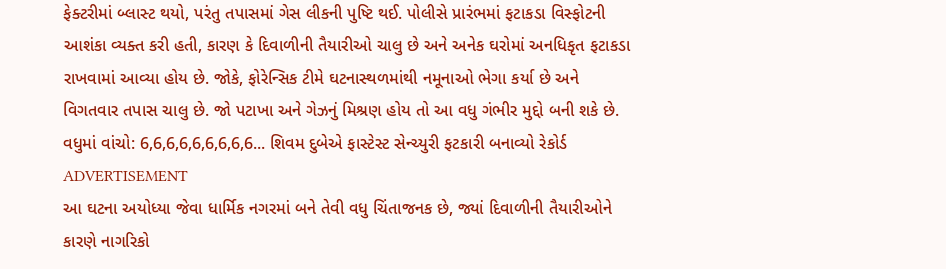ફેક્ટરીમાં બ્લાસ્ટ થયો, પરંતુ તપાસમાં ગેસ લીકની પુષ્ટિ થઈ. પોલીસે પ્રારંભમાં ફટાકડા વિસ્ફોટની આશંકા વ્યક્ત કરી હતી, કારણ કે દિવાળીની તૈયારીઓ ચાલુ છે અને અનેક ઘરોમાં અનધિકૃત ફટાકડા રાખવામાં આવ્યા હોય છે. જોકે, ફોરેન્સિક ટીમે ઘટનાસ્થળમાંથી નમૂનાઓ ભેગા કર્યા છે અને વિગતવાર તપાસ ચાલુ છે. જો પટાખા અને ગેઝનું મિશ્રણ હોય તો આ વધુ ગંભીર મુદ્દો બની શકે છે.
વધુમાં વાંચો: 6,6,6,6,6,6,6,6,6... શિવમ દુબેએ ફાસ્ટેસ્ટ સેન્ચ્યુરી ફટકારી બનાવ્યો રેકોર્ડ
ADVERTISEMENT
આ ઘટના અયોધ્યા જેવા ધાર્મિક નગરમાં બને તેવી વધુ ચિંતાજનક છે, જ્યાં દિવાળીની તૈયારીઓને કારણે નાગરિકો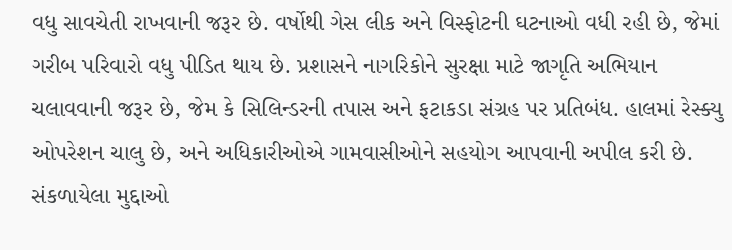વધુ સાવચેતી રાખવાની જરૂર છે. વર્ષોથી ગેસ લીક અને વિસ્ફોટની ઘટનાઓ વધી રહી છે, જેમાં ગરીબ પરિવારો વધુ પીડિત થાય છે. પ્રશાસને નાગરિકોને સુરક્ષા માટે જાગૃતિ અભિયાન ચલાવવાની જરૂર છે, જેમ કે સિલિન્ડરની તપાસ અને ફટાકડા સંગ્રહ પર પ્રતિબંધ. હાલમાં રેસ્ક્યુ ઓપરેશન ચાલુ છે, અને અધિકારીઓએ ગામવાસીઓને સહયોગ આપવાની અપીલ કરી છે.
સંકળાયેલા મુદ્દાઓ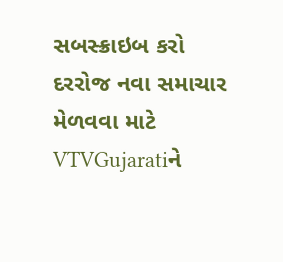સબસ્ક્રાઇબ કરો
દરરોજ નવા સમાચાર મેળવવા માટે VTVGujaratiને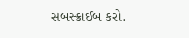સબસ્ક્રાઈબ કરો.